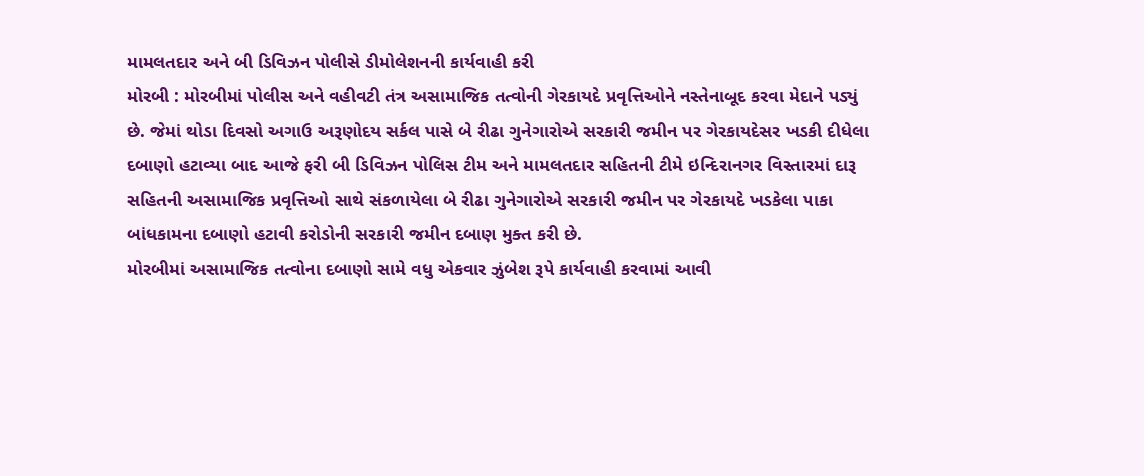મામલતદાર અને બી ડિવિઝન પોલીસે ડીમોલેશનની કાર્યવાહી કરી
મોરબી : મોરબીમાં પોલીસ અને વહીવટી તંત્ર અસામાજિક તત્વોની ગેરકાયદે પ્રવૃત્તિઓને નસ્તેનાબૂદ કરવા મેદાને પડ્યું છે. જેમાં થોડા દિવસો અગાઉ અરૂણોદય સર્કલ પાસે બે રીઢા ગુનેગારોએ સરકારી જમીન પર ગેરકાયદેસર ખડકી દીધેલા દબાણો હટાવ્યા બાદ આજે ફરી બી ડિવિઝન પોલિસ ટીમ અને મામલતદાર સહિતની ટીમે ઇન્દિરાનગર વિસ્તારમાં દારૂ સહિતની અસામાજિક પ્રવૃત્તિઓ સાથે સંકળાયેલા બે રીઢા ગુનેગારોએ સરકારી જમીન પર ગેરકાયદે ખડકેલા પાકા બાંધકામના દબાણો હટાવી કરોડોની સરકારી જમીન દબાણ મુક્ત કરી છે.
મોરબીમાં અસામાજિક તત્વોના દબાણો સામે વધુ એકવાર ઝુંબેશ રૂપે કાર્યવાહી કરવામાં આવી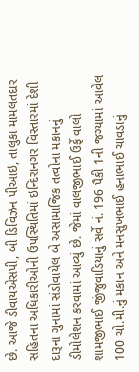છે. આજે ડીવાયએસપી, બી ડિવિઝન પીઆઇ, તાલુકા મામલતદાર સહિતના અધિકારીઓની ઉપસ્થિતિમાં ઇન્દિરાનગર વિસ્તારમાં દેશી દારૂના ગુનામાં સંડોવાયેલ બે અસામાજિક તત્વોના મકાનનું ડીમોલેશન કરવામાં આવ્યું છે. જેમાં વાલજીભાઈ ઉર્ફે વાલો શામજીભાઈ જીંજુવાડિયાનું સર્વે નં. 196 પૈકી 1ની જગ્યામાં આવેલ 100 ચો.મી.નું મકાન અને મનસુખભાઈ હનાભાઈ ચાવડાનું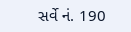સર્વે નં. 190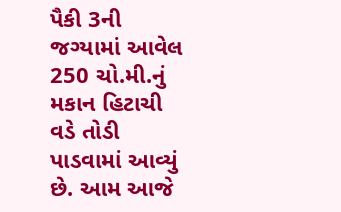પૈકી 3ની જગ્યામાં આવેલ 250 ચો.મી.નું મકાન હિટાચી વડે તોડી પાડવામાં આવ્યું છે. આમ આજે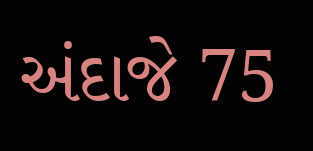અંદાજે 75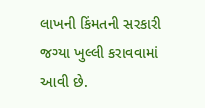લાખની કિંમતની સરકારી જગ્યા ખુલ્લી કરાવવામાં આવી છે.